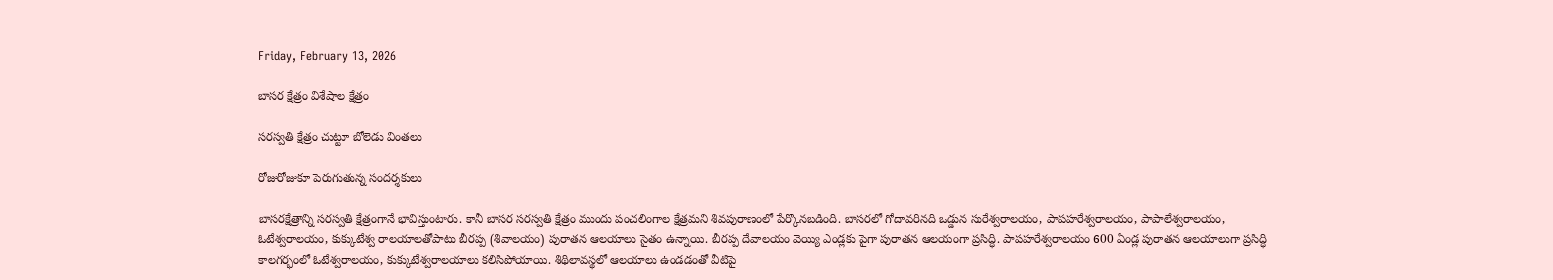Friday, February 13, 2026

బాసర క్షేత్రం విశేషాల క్షేత్రం

సరస్వతి క్షేత్రం చుట్టూ బోలెడు వింతలు

రోజురోజుకూ పెరుగుతున్న సందర్శకులు

బాసరక్షేత్రాన్ని సరస్వతి క్షేత్రంగానే భావిస్తుంటారు. కానీ బాసర సరస్వతి క్షేత్రం ముందు పంచలింగాల క్షేత్రమని శివపురాణంలో పేర్కొనబడింది. బాసరలో గోదావరినది ఒడ్డున సురేశ్వరాలయం, పాపహరేశ్వరాలయం, పాపాలేశ్వరాలయం, ఓటేశ్వరాలయం, కుక్కుటేశ్వ రాలయాలతోపాటు బీరప్ప (శివాలయం) పురాతన ఆలయాలు సైతం ఉన్నాయి. బీరప్ప దేవాలయం వెయ్యి ఎండ్లకు పైగా పురాతన ఆలయంగా ప్రసిద్ధి. పాపహరేశ్వరాలయం 600 ఏండ్ల పురాతన ఆలయాలుగా ప్రసిద్ధి కాలగర్భంలో ఓటేశ్వరాలయం, కుక్కుటేశ్వరాలయాలు కలిసిపోయాయి. శిథిలావస్థలో ఆలయాలు ఉండడంతో వీటిపై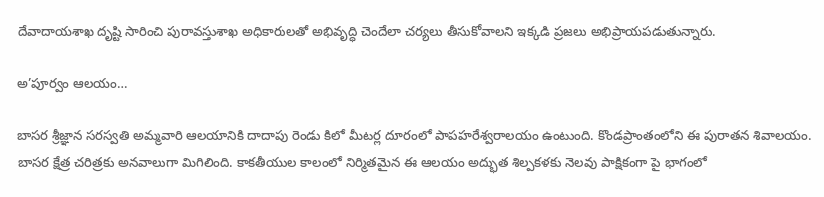దేవాదాయశాఖ దృష్టి సారించి పురావస్తుశాఖ అధికారులతో అభివృద్ధి చెందేలా చర్యలు తీసుకోవాలని ఇక్కడి ప్రజలు అభిప్రాయపడుతున్నారు.

అ’పూర్వం ఆలయం…

బాసర శ్రీజ్ఞాన సరస్వతి అమ్మవారి ఆలయానికి దాదాపు రెండు కిలో మీటర్ల దూరంలో పాపహరేశ్వరాలయం ఉంటుంది. కొండప్రాంతంలోని ఈ పురాతన శివాలయం. బాసర క్షేత్ర చరిత్రకు అనవాలుగా మిగిలింది. కాకతీయుల కాలంలో నిర్మితమైన ఈ ఆలయం అద్భుత శిల్పకళకు నెలవు పాక్షికంగా పై భాగంలో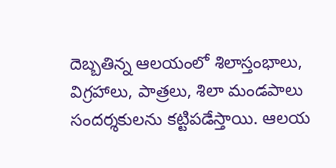దెబ్బతిన్న ఆలయంలో శిలాస్తంభాలు, విగ్రహాలు, పాత్రలు, శిలా మండపాలు సందర్శకులను కట్టిపడేస్తాయి. ఆలయ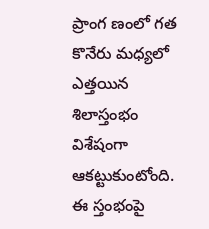ప్రాంగ ణంలో గత కొనేరు మధ్యలో ఎత్తయిన శిలాస్తంభం విశేషంగా ఆకట్టుకుంటోంది. ఈ స్తంభంపై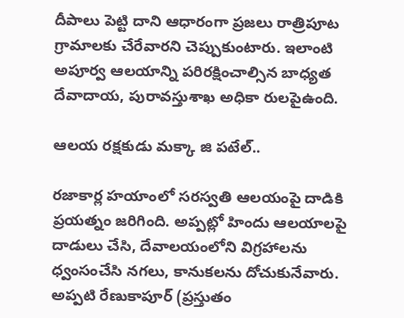దీపాలు పెట్టి దాని ఆధారంగా ప్రజలు రాత్రిపూట గ్రామాలకు చేరేవారని చెప్పుకుంటారు. ఇలాంటి అపూర్వ ఆలయాన్ని పరిరక్షించాల్సిన బాధ్యత దేవాదాయ, పురావస్తుశాఖ అధికా రులపైఉంది.

ఆలయ రక్షకుడు మక్కా జి పటేల్..

రజాకార్ల హయాంలో సరస్వతి ఆలయంపై దాడికి ప్రయత్నం జరిగింది. అప్పట్లో హిందు ఆలయాలపై దాడులు చేసి, దేవాలయంలోని విగ్రహాలను ధ్వంసంచేసి నగలు, కానుకలను దోచుకునేవారు. అప్పటి రేణుకాపూర్ (ప్రస్తుతం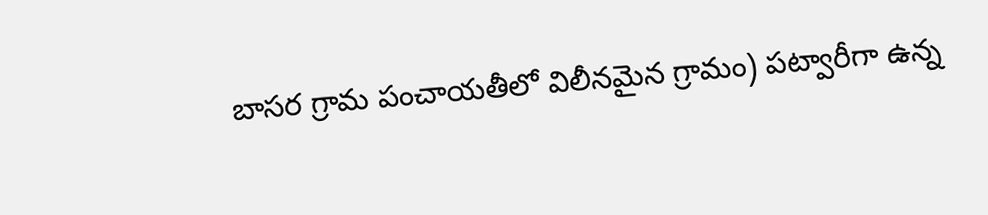బాసర గ్రామ పంచాయతీలో విలీనమైన గ్రామం) పట్వారీగా ఉన్న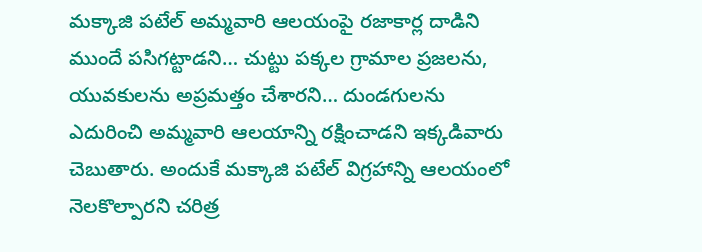మక్కాజి పటేల్ అమ్మవారి ఆలయంపై రజాకార్ల దాడిని ముందే పసిగట్టాడని… చుట్టు పక్కల గ్రామాల ప్రజలను, యువకులను అప్రమత్తం చేశారని… దుండగులను ఎదురించి అమ్మవారి ఆలయాన్ని రక్షించాడని ఇక్కడివారు చెబుతారు. అందుకే మక్కాజి పటేల్ విగ్రహాన్ని ఆలయంలో నెలకొల్పారని చరిత్ర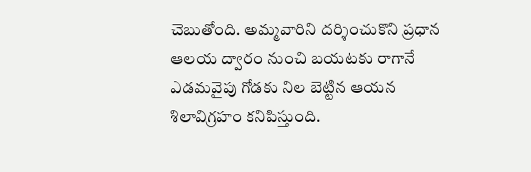చెబుతోంది. అమ్మవారిని దర్శించుకొని ప్రధాన ఆలయ ద్వారం నుంచి బయటకు రాగానే ఎడమవైపు గోడకు నిల బెట్టిన ఆయన శిలావిగ్రహం కనిపిస్తుంది.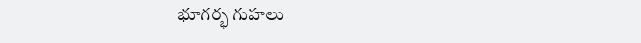భూగర్భ గుహలు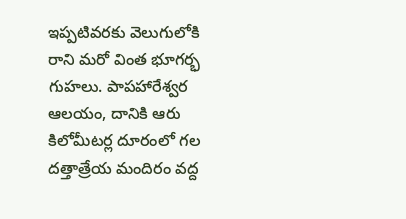ఇప్పటివరకు వెలుగులోకి రాని మరో వింత భూగర్భ గుహలు. పాపహారేశ్వర ఆలయం, దానికి ఆరు కిలోమీటర్ల దూరంలో గల దత్తాత్రేయ మందిరం వద్ద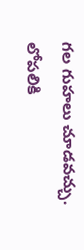గల గుహలు చూడవచ్చు. లోపలికి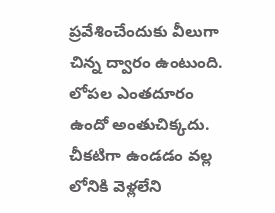ప్రవేశించేందుకు వీలుగా చిన్న ద్వారం ఉంటుంది. లోపల ఎంతదూరం ఉందో అంతుచిక్కదు. చీకటిగా ఉండడం వల్ల లోనికి వెళ్లలేని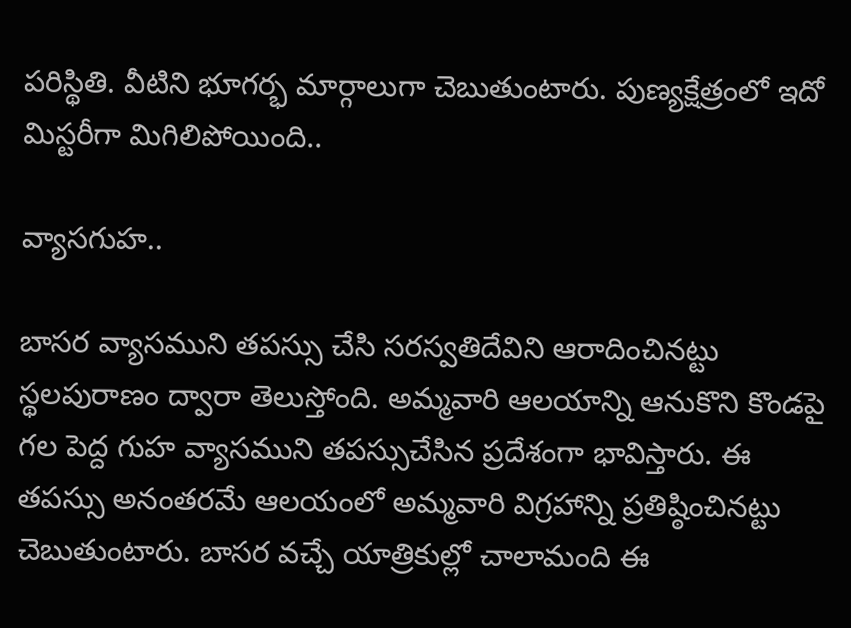పరిస్థితి. వీటిని భూగర్భ మార్గాలుగా చెబుతుంటారు. పుణ్యక్షేత్రంలో ఇదో మిస్టరీగా మిగిలిపోయింది..

వ్యాసగుహ..

బాసర వ్యాసముని తపస్సు చేసి సరస్వతిదేవిని ఆరాదించినట్టు స్థలపురాణం ద్వారా తెలుస్తోంది. అమ్మవారి ఆలయాన్ని ఆనుకొని కొండపై గల పెద్ద గుహ వ్యాసముని తపస్సుచేసిన ప్రదేశంగా భావిస్తారు. ఈ తపస్సు అనంతరమే ఆలయంలో అమ్మవారి విగ్రహాన్ని ప్రతిష్ఠించినట్టు చెబుతుంటారు. బాసర వచ్చే యాత్రికుల్లో చాలామంది ఈ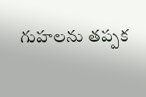గుహలను తప్పక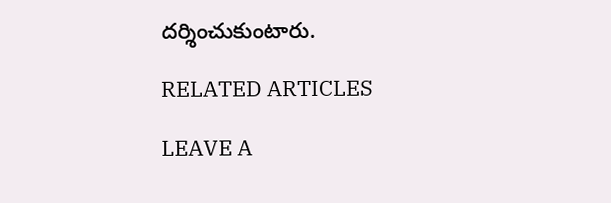దర్శించుకుంటారు.

RELATED ARTICLES

LEAVE A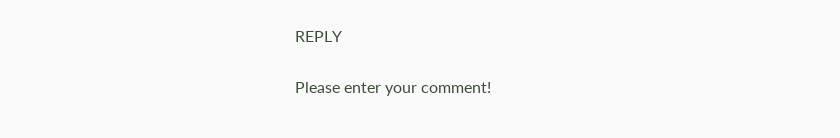REPLY

Please enter your comment!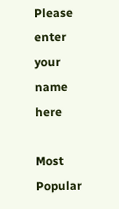Please enter your name here

Most Popular